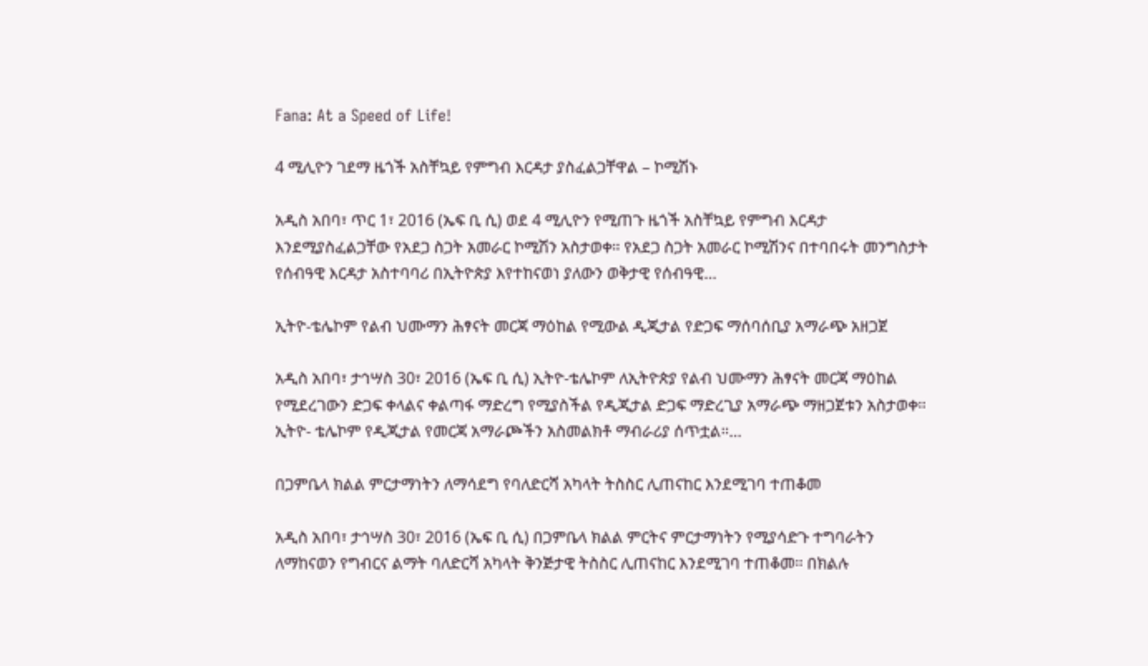Fana: At a Speed of Life!

4 ሚሊዮን ገደማ ዜጎች አስቸኳይ የምግብ እርዳታ ያስፈልጋቸዋል – ኮሚሽኑ

አዲስ አበባ፣ ጥር 1፣ 2016 (ኤፍ ቢ ሲ) ወደ 4 ሚሊዮን የሚጠጉ ዜጎች አስቸኳይ የምግብ እርዳታ እንደሚያስፈልጋቸው የአደጋ ስጋት አመራር ኮሚሽን አስታወቀ። የአደጋ ስጋት አመራር ኮሚሽንና በተባበሩት መንግስታት የሰብዓዊ እርዳታ አስተባባሪ በኢትዮጵያ እየተከናወነ ያለውን ወቅታዊ የሰብዓዊ…

ኢትዮ-ቴሌኮም የልብ ህሙማን ሕፃናት መርጃ ማዕከል የሚውል ዲጂታል የድጋፍ ማሰባሰቢያ አማራጭ አዘጋጀ

አዲስ አበባ፣ ታኅሣስ 30፣ 2016 (ኤፍ ቢ ሲ) ኢትዮ-ቴሌኮም ለኢትዮጵያ የልብ ህሙማን ሕፃናት መርጃ ማዕከል የሚደረገውን ድጋፍ ቀላልና ቀልጣፋ ማድረግ የሚያስችል የዲጂታል ድጋፍ ማድረጊያ አማራጭ ማዘጋጀቱን አስታወቀ። ኢትዮ- ቴሌኮም የዲጂታል የመርጃ አማራጮችን አስመልክቶ ማብራሪያ ሰጥቷል።…

በጋምቤላ ክልል ምርታማነትን ለማሳደግ የባለድርሻ አካላት ትስስር ሊጠናከር እንደሚገባ ተጠቆመ

አዲስ አበባ፣ ታኅሣስ 30፣ 2016 (ኤፍ ቢ ሲ) በጋምቤላ ክልል ምርትና ምርታማነትን የሚያሳድጉ ተግባራትን ለማከናወን የግብርና ልማት ባለድርሻ አካላት ቅንጅታዊ ትስስር ሊጠናከር እንደሚገባ ተጠቆመ። በክልሉ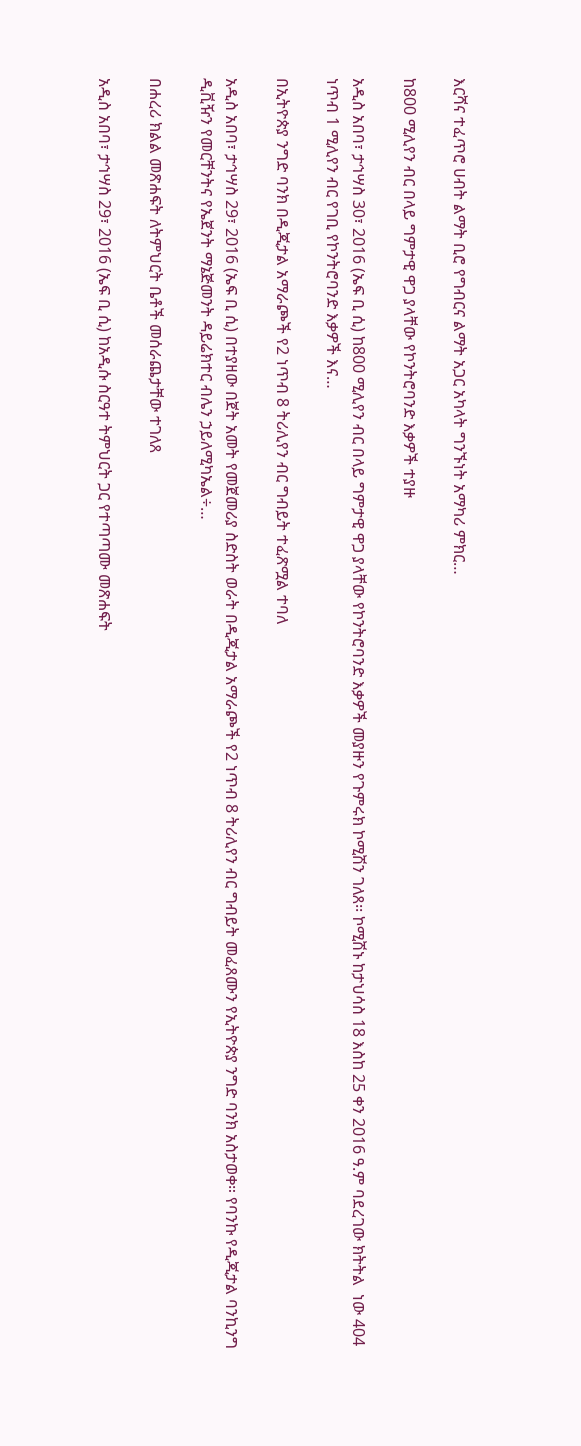እርሻና ተፈጥሮ ሀብት ልማት ቢሮ የግብርና ልማት አጋር አካላት ግንኙነት አማካሪ ምክር…

ከ800 ሚሊየን ብር በላይ ግምታዊ ዋጋ ያላቸው የኮንትሮባንድ እቃዎች ተያዙ

አዲስ አበባ፣ ታኅሣስ 30፣ 2016 (ኤፍ ቢ ሲ) ከ800 ሚሊየን ብር በላይ ግምታዊ ዋጋ ያላቸው የኮንትሮባንድ እቃዎች መያዙን የጉምሩክ ኮሚሽን ገለጸ፡፡ ኮሚሽኑ ከታህሳስ 18 እስከ 25 ቀን 2016 ዓ.ም ባደረገው ክትትል  ነው 404 ነጥብ 1 ሚሊየን ብር የገቢ የኮንትሮባንድ እቃዎች እና…

በኢትዮጵያ ንግድ ባንክ በዲጂታል አማራጮች የ2 ነጥብ 8 ትሪሊየን ብር ግብይት ተፈጽሟል ተባለ

አዲስ አበባ፣ ታኅሣስ 29፣ 2016 (ኤፍ ቢ ሲ) በተያዘው በጀት አመት የመጀመሪያ ስድስት ወራት በዲጂታል አማራጮች የ2 ነጥብ 8 ትሪሊየን ብር ግብይት መፈጸሙን የኢትዮጵያ ንግድ ባንክ አስታወቀ። የባንኩ የዲጂታል ባንኪንግ ዲቪዥን የመርቸንትና የኤጀንት ማኔጅመንት ዳይሬክተር ብሌን ኃይለሚካኤል÷…

በሐረሪ ክልል መጽሐፍት ለትምህርት ቤቶች መሰራጨታቸው ተገለጸ

አዲስ አበባ፣ ታኅሣስ 29፣ 2016 (ኤፍ ቢ ሲ) ከአዲሱ ስርዓተ ትምህርት ጋር የተጣጣሙ መጽሐፍት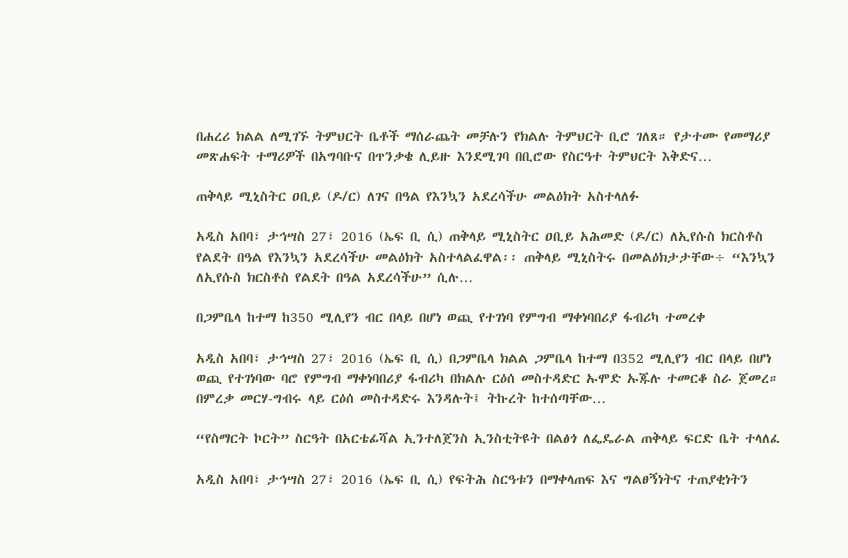በሐረሪ ክልል ለሚገኙ ትምህርት ቤቶች ማሰራጨት መቻሉን የክልሉ ትምህርት ቢሮ ገለጸ። የታተሙ የመማሪያ መጽሐፍት ተማሪዎች በአግባቡና በጥንቃቄ ሊይዙ እንደሚገባ በቢሮው የስርዓተ ትምህርት እቅድና…

ጠቅላይ ሚኒስትር ዐቢይ (ዶ/ር) ለገና በዓል የእንኳን አደረሳችሁ መልዕክት አስተላለፉ

አዲስ አበባ፣ ታኅሣስ 27፣ 2016 (ኤፍ ቢ ሲ) ጠቅላይ ሚኒስትር ዐቢይ አሕመድ (ዶ/ር) ለኢየሱስ ክርስቶስ የልደት በዓል የእንኳን አደረሳችሁ መልዕክት አስተላልፈዋል፡፡ ጠቅላይ ሚኒስትሩ በመልዕክታታቸው÷ “እንኳን ለኢየሱስ ክርስቶስ የልደት በዓል አደረሳችሁ” ሲሉ…

በጋምቤላ ከተማ ከ350 ሚሊየን ብር በላይ በሆነ ወጪ የተገነባ የምግብ ማቀነባበሪያ ፋብሪካ ተመረቀ

አዲስ አበባ፣ ታኅሣስ 27፣ 2016 (ኤፍ ቢ ሲ) በጋምቤላ ክልል ጋምቤላ ከተማ በ352 ሚሊየን ብር በላይ በሆነ ወጪ የተገነባው ባሮ የምግብ ማቀነባበሪያ ፋብሪካ በክልሉ ርዕሰ መስተዳድር ኡሞድ ኡጁሉ ተመርቆ ስራ ጀመረ። በምረቃ መርሃ-ግብሩ ላይ ርዕሰ መስተዳድሩ እንዳሉት፤ ትኩረት ከተሰጣቸው…

“የስማርት ኮርት” ስርዓት በአርቴፊሻል ኢንተለጀንስ ኢንስቲትዩት በልፅጎ ለፌዴራል ጠቅላይ ፍርድ ቤት ተላለፈ

አዲስ አበባ፣ ታኅሣስ 27፣ 2016 (ኤፍ ቢ ሲ) የፍትሕ ስርዓቱን በማቀላጠፍ እና ግልፀኝነትና ተጠያቂነትን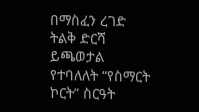በማስፈን ረገድ ትልቅ ድርሻ ይጫወታል የተባለለት “የስማርት ኮርት” ስርዓት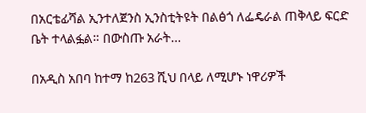በአርቴፊሻል ኢንተለጀንስ ኢንስቲትዩት በልፅጎ ለፌዴራል ጠቅላይ ፍርድ ቤት ተላልፏል። በውስጡ አራት…

በአዲስ አበባ ከተማ ከ263 ሺህ በላይ ለሚሆኑ ነዋሪዎች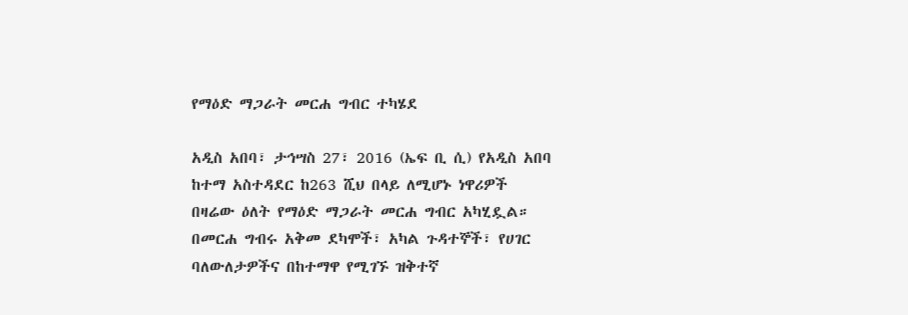የማዕድ ማጋራት መርሐ ግብር ተካሄደ

አዲስ አበባ፣ ታኅሣስ 27፣ 2016 (ኤፍ ቢ ሲ) የአዲስ አበባ ከተማ አስተዳደር ከ263 ሺህ በላይ ለሚሆኑ ነዋሪዎች በዛሬው ዕለት የማዕድ ማጋራት መርሐ ግብር አካሂዷል። በመርሐ ግብሩ አቅመ ደካሞች፣ አካል ጉዳተኞች፣ የሀገር ባለውለታዎችና በከተማዋ የሚገኙ ዝቅተኛ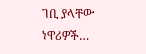ገቢ ያላቸው ነዋሪዎች…